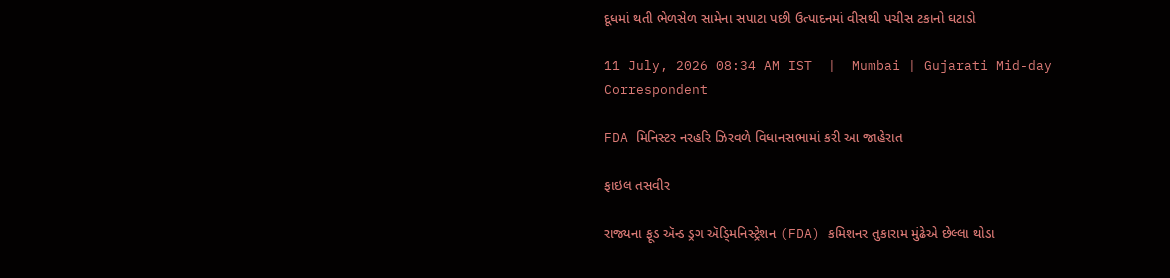દૂધમાં થતી ભેળસેળ સામેના સપાટા પછી ઉત્પાદનમાં વીસથી પચીસ ટકાનો ઘટાડો

11 July, 2026 08:34 AM IST  |  Mumbai | Gujarati Mid-day Correspondent

FDA મિનિસ્ટર નરહરિ ઝિરવળે વિધાનસભામાં કરી આ જાહેરાત

ફાઇલ તસવીર

રાજ્યના ફૂડ ઍન્ડ ડ્રગ ઍડ્‍મિનિસ્ટ્રેશન (FDA) કમિશનર તુકારામ મુંઢેએ છેલ્લા થોડા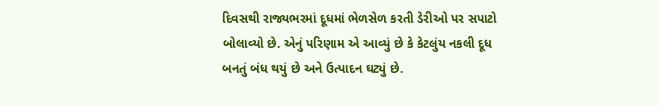દિવસથી રાજ્યભરમાં દૂધમાં ભેળસેળ કરતી ડેરીઓ પર સપાટો બોલાવ્યો છે. એનું પરિણામ એ આવ્યું છે કે કેટલુંય નકલી દૂધ બનતું બંધ થયું છે અને ઉત્પાદન ઘટ્યું છે.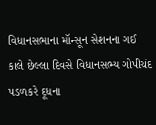વિધાનસભાના મૉન્સૂન સેશનના ગઈ કાલે છેલ્લા દિવસે વિધાનસભ્ય ગોપીચંદ પડળકરે દૂધના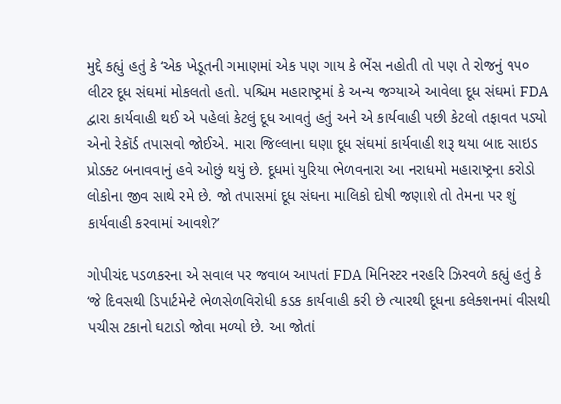મુદ્દે કહ્યું હતું કે ‘એક ખેડૂતની ગમાણમાં એક પણ ગાય કે ભેંસ નહોતી તો પણ તે રોજનું ૧૫૦ લીટર દૂધ સંઘમાં મોકલતો હતો. પશ્ચિમ મહારાષ્ટ્રમાં કે અન્ય જગ્યાએ આવેલા દૂધ સંઘમાં FDA દ્વારા કાર્યવાહી થઈ એ પહેલાં કેટલું દૂધ આવતું હતું અને એ કાર્યવાહી પછી કેટલો તફાવત પડ્યો એનો રેકૉર્ડ તપાસવો જોઈએ. મારા જિલ્લાના ઘણા દૂધ સંઘમાં કાર્યવાહી શરૂ થયા બાદ સાઇડ પ્રોડક્ટ બનાવવાનું હવે ઓછું થયું છે. દૂધમાં યુરિયા ભેળવનારા આ નરાધમો મહારાષ્ટ્રના કરોડો લોકોના જીવ સાથે રમે છે. જો તપાસમાં દૂધ સંઘના માલિકો દોષી જણાશે તો તેમના પર શું કાર્યવાહી કરવામાં આવશે?’

ગોપીચંદ પડળકરના એ સવાલ પર જવાબ આપતાં FDA મિનિસ્ટર નરહરિ ઝિરવળે કહ્યું હતું કે ‘જે દિવસથી ડિપાર્ટમેન્ટે ભેળસેળવિરોધી કડક કાર્યવાહી કરી છે ત્યારથી દૂધના કલેક્શનમાં વીસથી પચીસ ટકાનો ઘટાડો જોવા મળ્યો છે. આ જોતાં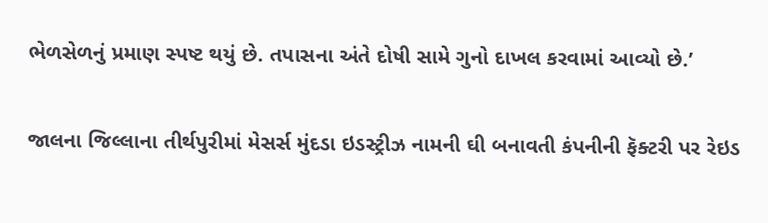ભેળસેળનું પ્રમાણ સ્પષ્ટ થયું છે. તપાસના અંતે દોષી સામે ગુનો દાખલ કરવામાં આવ્યો છે.’

જાલના જિલ્લાના તીર્થપુરીમાં મેસર્સ મુંદડા ઇડસ્ટ્રીઝ નામની ઘી બનાવતી કંપનીની ફૅક્ટરી પર રેઇડ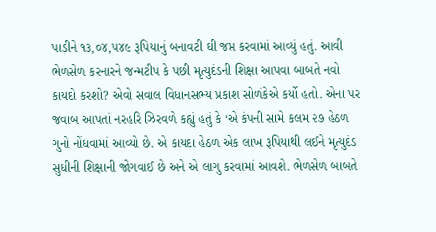પાડીને ૧૩,૦૪,૫૪૯ રૂપિયાનું બનાવટી ઘી જપ્ત કરવામાં આવ્યું હતું. આવી ભેળસેળ કરનારને જન્મટીપ કે પછી મૃત્યુદંડની શિક્ષા આપવા બાબતે નવો કાયદો કરશો? એવો સવાલ વિધાનસભ્ય પ્રકાશ સોળંકેએ કર્યો હતો. એના પર જવાબ આપતાં નરહરિ ઝિરવળે કહ્યું હતું કે ‘એ કંપની સામે કલમ ૨૭ હેઠળ ગુનો નોંધવામાં આવ્યો છે. એ કાયદા હેઠળ એક લાખ રૂપિયાથી લઈને મૃત્યુદંડ સુધીની શિક્ષાની જોગવાઈ છે અને એ લાગુ કરવામાં આવશે. ભેળસેળ બાબતે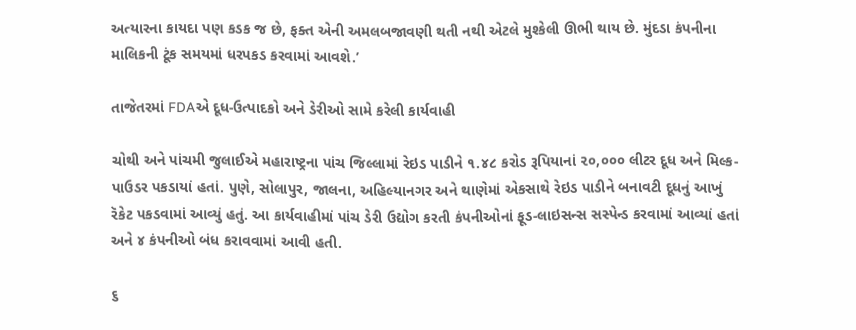અત્યારના કાયદા પણ કડક જ છે, ફક્ત એની અમલબજાવણી થતી નથી એટલે મુશ્કેલી ઊભી થાય છે. મુંદડા કંપનીના માલિકની ટૂંક સમયમાં ધરપકડ કરવામાં આવશે.’

તાજેતરમાં FDAએ દૂધ-ઉત્પાદકો અને ડેરીઓ સામે કરેલી કાર્યવાહી

ચોથી અને પાંચમી જુલાઈએ મહારાષ્ટ્રના પાંચ જિલ્લામાં રેઇડ પાડીને ૧.૪૮ કરોડ રૂપિયાનાં ૨૦,૦૦૦ લીટર દૂધ અને મિલ્ક-પાઉડર પકડાયાં હતાં. પુણે, સોલાપુર, જાલના, અહિલ્યાનગર અને થાણેમાં એકસાથે રેઇડ પાડીને બનાવટી દૂધનું આખું રૅકેટ પકડવામાં આવ્યું હતું. આ કાર્યવાહીમાં પાંચ ડેરી ઉદ્યોગ કરતી કંપનીઓનાં ફૂડ-લાઇસન્સ સસ્પેન્ડ કરવામાં આવ્યાં હતાં અને ૪ કંપનીઓ બંધ કરાવવામાં આવી હતી.

૬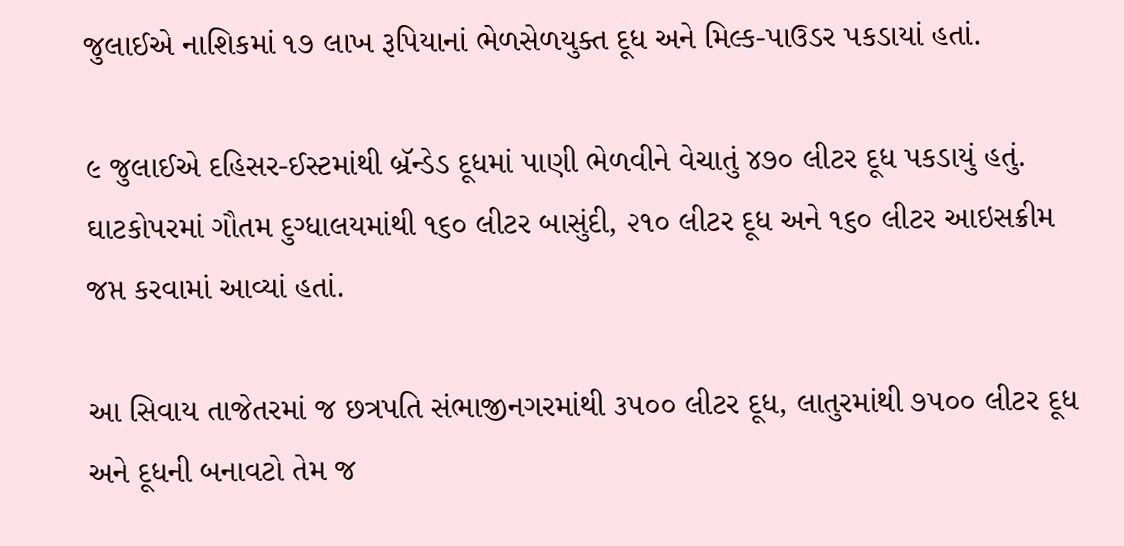જુલાઈએ નાશિકમાં ૧૭ લાખ રૂપિયાનાં ભેળસેળયુક્ત દૂધ અને મિલ્ક-પાઉડર પકડાયાં હતાં.

૯ જુલાઈએ દહિસર-ઈસ્ટમાંથી બ્રૅન્ડેડ દૂધમાં પાણી ભેળવીને વેચાતું ૪૭૦ લીટર દૂધ પકડાયું હતું. ઘાટકોપરમાં ગૌતમ દુગ્ધાલયમાંથી ૧૬૦ લીટર બાસુંદી, ૨૧૦ લીટર દૂધ અને ૧૬૦ લીટર આઇસક્રીમ જપ્ત કરવામાં આવ્યાં હતાં.

આ સિવાય તાજેતરમાં જ છત્રપતિ સંભાજીનગરમાંથી ૩૫૦૦ લીટર દૂધ, લાતુરમાંથી ૭૫૦૦ લીટર દૂધ અને દૂધની બનાવટો તેમ જ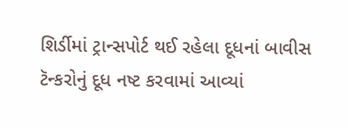શિર્ડીમાં ટ્રાન્સપોર્ટ થઈ રહેલા દૂધનાં બાવીસ ટૅન્કરોનું દૂધ નષ્ટ કરવામાં આવ્યાં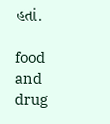હતાં.

food and drug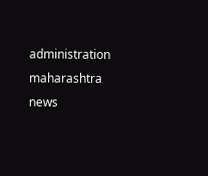administration maharashtra news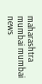maharashtra mumbai mumbai news